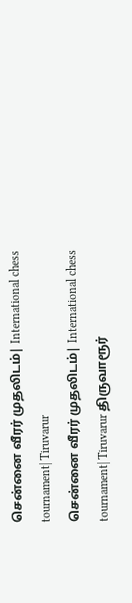சென்னை வீரர் முதலிடம்| International chess tournament| Tiruvarur
சென்னை வீரர் முதலிடம்| International chess tournament| Tiruvarur திருவாரூர்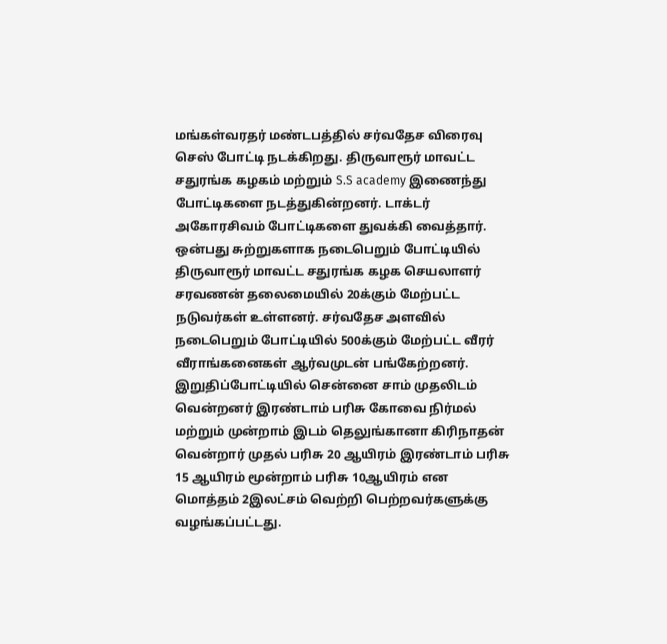மங்கள்வரதர் மண்டபத்தில் சர்வதேச விரைவு செஸ் போட்டி நடக்கிறது. திருவாரூர் மாவட்ட சதுரங்க கழகம் மற்றும் S.S academy இணைந்து போட்டிகளை நடத்துகின்றனர். டாக்டர் அகோரசிவம் போட்டிகளை துவக்கி வைத்தார். ஒன்பது சுற்றுகளாக நடைபெறும் போட்டியில் திருவாரூர் மாவட்ட சதுரங்க கழக செயலாளர் சரவணன் தலைமையில் 20க்கும் மேற்பட்ட நடுவர்கள் உள்ளனர். சர்வதேச அளவில் நடைபெறும் போட்டியில் 500க்கும் மேற்பட்ட வீரர் வீராங்கனைகள் ஆர்வமுடன் பங்கேற்றனர். இறுதிப்போட்டியில் சென்னை சாம் முதலிடம் வென்றனர் இரண்டாம் பரிசு கோவை நிர்மல் மற்றும் முன்றாம் இடம் தெலுங்கானா கிரிநாதன் வென்றார் முதல் பரிசு 20 ஆயிரம் இரண்டாம் பரிசு 15 ஆயிரம் மூன்றாம் பரிசு 10ஆயிரம் என மொத்தம் 2இலட்சம் வெற்றி பெற்றவர்களுக்கு வழங்கப்பட்டது.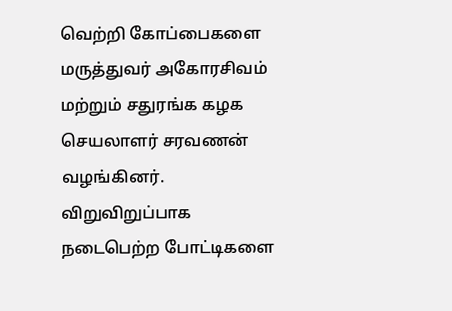வெற்றி கோப்பைகளை மருத்துவர் அகோரசிவம் மற்றும் சதுரங்க கழக செயலாளர் சரவணன் வழங்கினர். விறுவிறுப்பாக நடைபெற்ற போட்டிகளை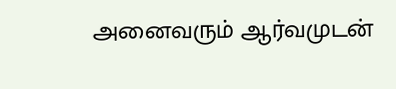அனைவரும் ஆர்வமுடன்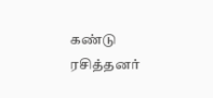கண்டு ரசித்தனர்